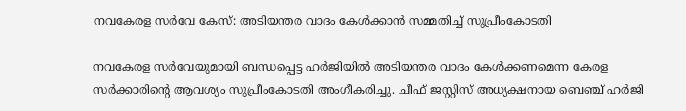നവകേരള സര്‍വേ കേസ്: അടിയന്തര വാദം കേള്‍ക്കാന്‍ സമ്മതിച്ച് സുപ്രീംകോടതി

നവകേരള സര്‍വേയുമായി ബന്ധപ്പെട്ട ഹര്‍ജിയില്‍ അടിയന്തര വാദം കേള്‍ക്കണമെന്ന കേരള സര്‍ക്കാരിന്റെ ആവശ്യം സുപ്രീംകോടതി അംഗീകരിച്ചു. ചീഫ് ജസ്റ്റിസ് അധ്യക്ഷനായ ബെഞ്ച് ഹര്‍ജി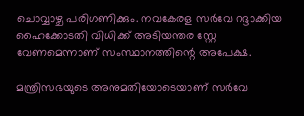ചൊവ്വാഴ്ച പരിഗണിക്കും. നവകേരള സര്‍വേ റദ്ദാക്കിയ ഹൈക്കോടതി വിധിക്ക് അടിയന്തര സ്റ്റേ വേണമെന്നാണ് സംസ്ഥാനത്തിന്റെ അപേക്ഷ.

മന്ത്രിസഭയുടെ അനുമതിയോടെയാണ് സര്‍വേ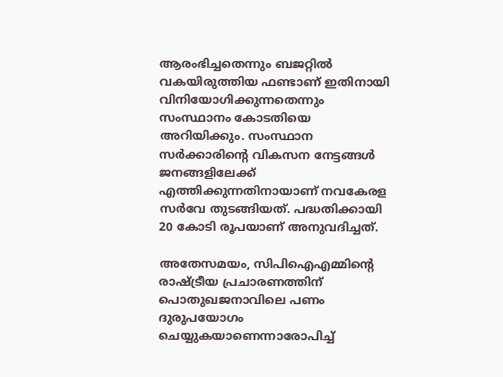ആരംഭിച്ചതെന്നും ബജറ്റില്‍ വകയിരുത്തിയ ഫണ്ടാണ് ഇതിനായി വിനിയോഗിക്കുന്നതെന്നും സംസ്ഥാനം കോടതിയെ അറിയിക്കും. സംസ്ഥാന സര്‍ക്കാരിന്റെ വികസന നേട്ടങ്ങള്‍ ജനങ്ങളിലേക്ക് എത്തിക്കുന്നതിനായാണ് നവകേരള സര്‍വേ തുടങ്ങിയത്. പദ്ധതിക്കായി 20 കോടി രൂപയാണ് അനുവദിച്ചത്.

അതേസമയം, സിപിഐഎമ്മിന്റെ രാഷ്ട്രീയ പ്രചാരണത്തിന് പൊതുഖജനാവിലെ പണം ദുരുപയോഗം ചെയ്യുകയാണെന്നാരോപിച്ച്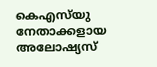കെഎസ്‌യു നേതാക്കളായ അലോഷ്യസ്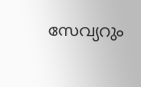സേവ്യറും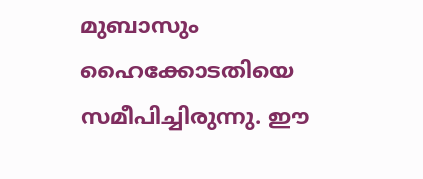മുബാസും ഹൈക്കോടതിയെ സമീപിച്ചിരുന്നു. ഈ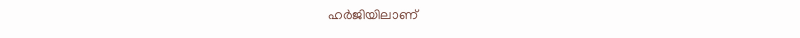ഹര്‍ജിയിലാണ്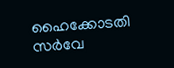ഹൈക്കോടതി സര്‍വേ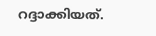റദ്ദാക്കിയത്.